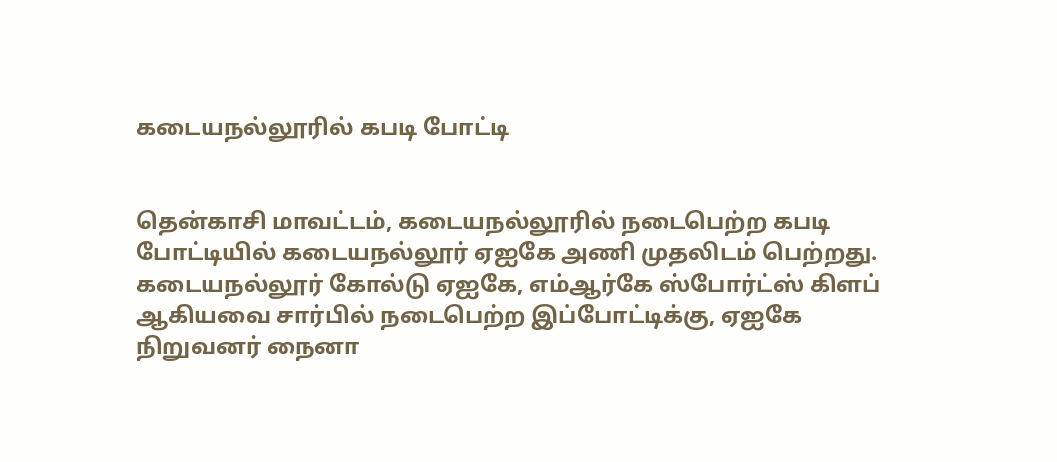கடையநல்லூரில் கபடி போட்டி


தென்காசி மாவட்டம், கடையநல்லூரில் நடைபெற்ற கபடி போட்டியில் கடையநல்லூர் ஏஐகே அணி முதலிடம் பெற்றது.
கடையநல்லூர் கோல்டு ஏஐகே, எம்ஆர்கே ஸ்போர்ட்ஸ் கிளப் ஆகியவை சார்பில் நடைபெற்ற இப்போட்டிக்கு, ஏஐகே நிறுவனர் நைனா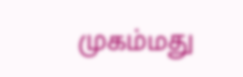முகம்மது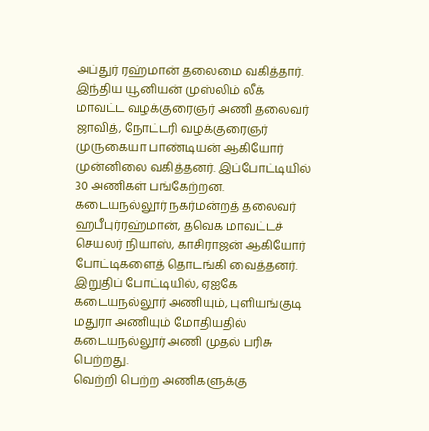அப்துர் ரஹ்மான் தலைமை வகித்தார். இந்திய யூனியன் முஸ்லிம் லீக் மாவட்ட வழக்குரைஞர் அணி தலைவர் ஜாவித், நோட்டரி வழக்குரைஞர் முருகையா பாண்டியன் ஆகியோர் முன்னிலை வகித்தனர். இப்போட்டியில் 30 அணிகள் பங்கேற்றன.
கடையநல்லூர் நகர்மன்றத் தலைவர் ஹபீபுர்ரஹ்மான், தவெக மாவட்டச் செயலர் நியாஸ், காசிராஜன் ஆகியோர் போட்டிகளைத் தொடங்கி வைத்தனர். இறுதிப் போட்டியில், ஏஐகே கடையநல்லூர் அணியும், புளியங்குடி மதுரா அணியும் மோதியதில் கடையநல்லூர் அணி முதல் பரிசு பெற்றது.
வெற்றி பெற்ற அணிகளுக்கு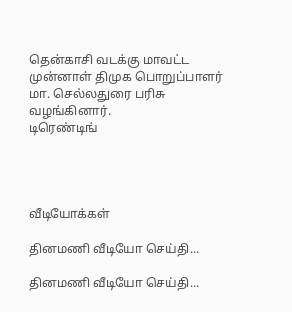தென்காசி வடக்கு மாவட்ட முன்னாள் திமுக பொறுப்பாளர் மா. செல்லதுரை பரிசு வழங்கினார்.
டிரெண்டிங்




வீடியோக்கள்

தினமணி வீடியோ செய்தி...

தினமணி வீடியோ செய்தி...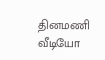தினமணி வீடியோ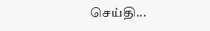செய்தி...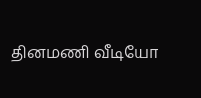தினமணி வீடியோ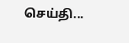செய்தி...